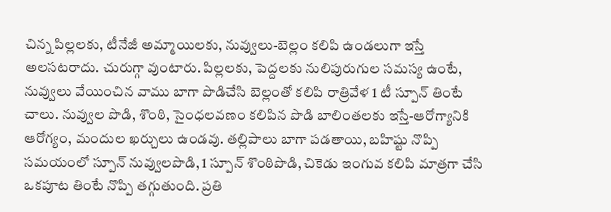చిన్న పిల్లలకు, టీనేజీ అమ్మాయిలకు, నువ్వులు-బెల్లం కలిపి ఉండలుగా ఇస్తే అలసటరాదు. చురుగ్గా వుంటారు. పిల్లలకు, పెద్దలకు నులిపురుగుల సమస్య ఉంటే, నువ్వులు వేయించిన వాము బాగా పొడిచేసి బెల్లంతో కలిపి రాత్రివేళ 1 టీ స్పూన్ తింటే చాలు. నువ్వుల పొడి, శొంఠి, సైంధలవణం కలిపిన పొడి బాలింతలకు ఇస్తే-ఆరోగ్యానికి ఆరోగ్యం, మందుల ఖర్చులు ఉండవు. తల్లిపాలు బాగా పడతాయి, బహిష్టు నొప్పి సమయంలో స్పూన్ నువ్వులపొడి, 1 స్పూన్ శొంఠిపొడి, చికెడు ఇంగువ కలిపి మాత్రగా చేసి ఒకపూట తింటే నొప్పి తగ్గుతుంది. ప్రతి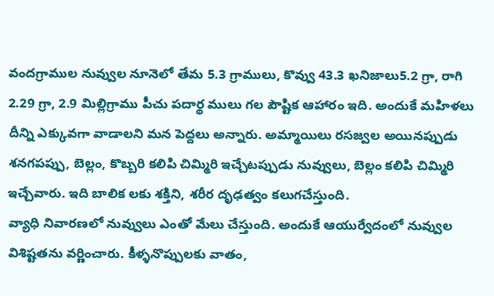వందగ్రాముల నువ్వుల నూనెలో తేమ 5.3 గ్రాములు, కొవ్వు 43.3 ఖనిజాలు5.2 గ్రా, రాగి 2.29 గ్రా, 2.9 మిల్లిగ్రాము పీచు పదార్థ ములు గల పౌష్టిక ఆహారం ఇది. అందుకే మహిళలు దీన్ని ఎక్కువగా వాడాలని మన పెద్దలు అన్నారు. అమ్మాయిలు రసజ్వల అయినప్పుడు శనగపప్పు, బెల్లం, కొబ్బరి కలిపి చిమ్మిరి ఇచ్చేటప్పుడు నువ్వులు, బెల్లం కలిపి చిమ్మిరి ఇచ్చేవారు. ఇది బాలిక లకు శక్తిని, శరీర దృఢత్వం కలుగచేస్తుంది.
వ్యాధి నివారణలో నువ్వులు ఎంతో మేలు చేస్తుంది. అందుకే ఆయుర్వేదంలో నువ్వుల విశిష్టతను వర్ణించారు. కీళ్ళనొప్పులకు వాతం,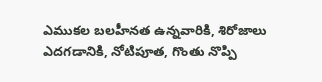ఎముకల బలహీనత ఉన్నవారికి, శిరోజాలు ఎదగడానికి, నోటిపూత, గొంతు నొప్పి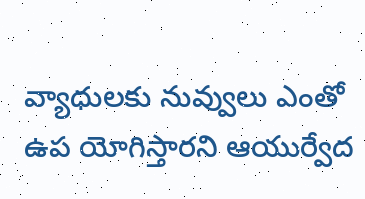వ్యాధులకు నువ్వులు ఎంతో ఉప యోగిస్తారని ఆయుర్వేద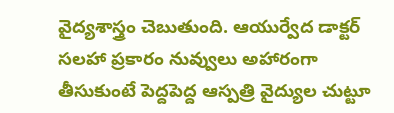వైద్యశాస్త్రం చెబుతుంది. ఆయుర్వేద డాక్టర్ సలహా ప్రకారం నువ్వులు అహారంగా తీసుకుంటే పెద్దపెద్ద ఆస్పత్రి వైద్యుల చుట్టూ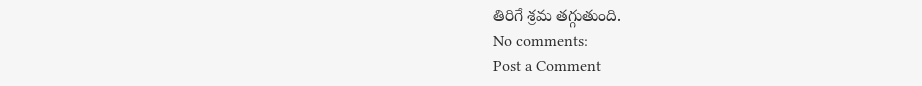తిరిగే శ్రమ తగ్గుతుంది.
No comments:
Post a Comment